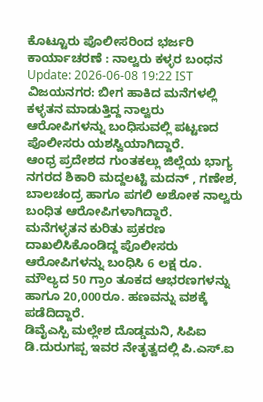ಕೊಟ್ಟೂರು ಪೊಲೀಸರಿಂದ ಭರ್ಜರಿ ಕಾರ್ಯಾಚರಣೆ : ನಾಲ್ವರು ಕಳ್ಳರ ಬಂಧನ
Update: 2026-06-08 19:22 IST
ವಿಜಯನಗರ: ಬೀಗ ಹಾಕಿದ ಮನೆಗಳಲ್ಲಿ ಕಳ್ಳತನ ಮಾಡುತ್ತಿದ್ದ ನಾಲ್ವರು ಆರೋಪಿಗಳನ್ನು ಬಂಧಿಸುವಲ್ಲಿ ಪಟ್ಟಣದ ಪೊಲೀಸರು ಯಶಸ್ವಿಯಾಗಿದ್ದಾರೆ.
ಆಂಧ್ರ ಪ್ರದೇಶದ ಗುಂತಕಲ್ಲು ಜಿಲ್ಲೆಯ ಭಾಗ್ಯ ನಗರದ ಶಿಕಾರಿ ಮದ್ದಲಟ್ಟಿ ಮದನ್ , ಗಣೇಶ, ಬಾಲಚಂದ್ರ ಹಾಗೂ ಪಗಲಿ ಅಶೋಕ ನಾಲ್ವರು ಬಂಧಿತ ಆರೋಪಿಗಳಾಗಿದ್ದಾರೆ.
ಮನೆಗಳ್ಳತನ ಕುರಿತು ಪ್ರಕರಣ ದಾಖಲಿಸಿಕೊಂಡಿದ್ದ ಪೊಲೀಸರು ಆರೋಪಿಗಳನ್ನು ಬಂಧಿಸಿ 6 ಲಕ್ಷ ರೂ. ಮೌಲ್ಯದ 50 ಗ್ರಾಂ ತೂಕದ ಆಭರಣಗಳನ್ನು ಹಾಗೂ 20,000ರೂ. ಹಣವನ್ನು ವಶಕ್ಕೆ ಪಡೆದಿದ್ದಾರೆ.
ಡಿವೈಎಸ್ಪಿ ಮಲ್ಲೇಶ ದೊಡ್ಡಮನಿ, ಸಿಪಿಐ ಡಿ.ದುರುಗಪ್ಪ ಇವರ ನೇತೃತ್ವದಲ್ಲಿ ಪಿ.ಎಸ್.ಐ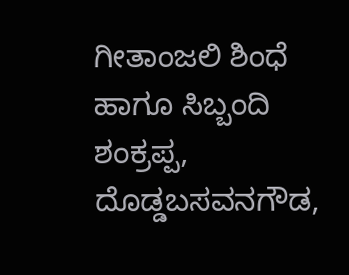ಗೀತಾಂಜಲಿ ಶಿಂಧೆ ಹಾಗೂ ಸಿಬ್ಬಂದಿ ಶಂಕ್ರಪ್ಪ, ದೊಡ್ಡಬಸವನಗೌಡ,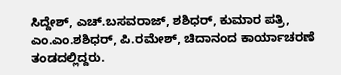ಸಿದ್ದೇಶ್, ಎಚ್.ಬಸವರಾಜ್, ಶಶಿಧರ್, ಕುಮಾರ ಪತ್ರಿ, ಎಂ.ಎಂ.ಶಶಿಧರ್, ಪಿ.ರಮೇಶ್, ಚಿದಾನಂದ ಕಾರ್ಯಾಚರಣೆ ತಂಡದಲ್ಲಿದ್ದರು.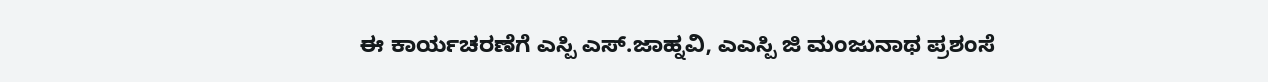ಈ ಕಾರ್ಯಚರಣೆಗೆ ಎಸ್ಪಿ ಎಸ್.ಜಾಹ್ನವಿ, ಎಎಸ್ಪಿ ಜಿ ಮಂಜುನಾಥ ಪ್ರಶಂಸೆ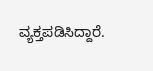ವ್ಯಕ್ತಪಡಿಸಿದ್ದಾರೆ.